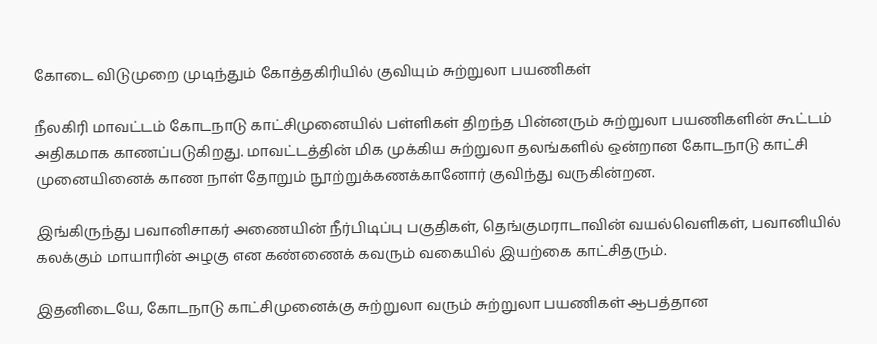கோடை விடுமுறை முடிந்தும் கோத்தகிரியில் குவியும் சுற்றுலா பயணிகள்

நீலகிரி மாவட்டம் கோடநாடு காட்சிமுனையில் பள்ளிகள் திறந்த பின்னரும் சுற்றுலா பயணிகளின் கூட்டம் அதிகமாக காணப்படுகிறது. மாவட்டத்தின் மிக முக்கிய சுற்றுலா தலங்களில் ஒன்றான கோடநாடு காட்சி முனையினைக் காண நாள் தோறும் நூற்றுக்கணக்கானோர் குவிந்து வருகின்றன.

இங்கிருந்து பவானிசாகர் அணையின் நீர்பிடிப்பு பகுதிகள், தெங்குமராடாவின் வயல்வெளிகள், பவானியில் கலக்கும் மாயாரின் அழகு என கண்ணைக் கவரும் வகையில் இயற்கை காட்சிதரும்.

இதனிடையே, கோடநாடு காட்சிமுனைக்கு சுற்றுலா வரும் சுற்றுலா பயணிகள் ஆபத்தான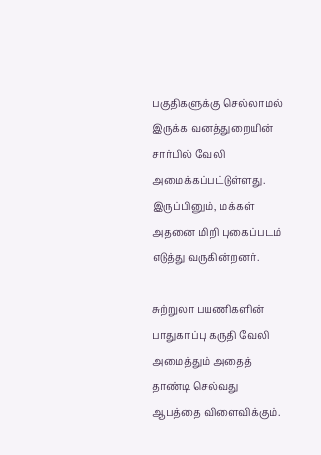பகுதிகளுக்கு செல்லாமல் இருக்க வனத்துறையின் சார்பில் வேலி அமைக்கப்பட்டுள்ளது. இருப்பினும், மக்கள் அதனை மிறி புகைப்படம் எடுத்து வருகின்றனர்.

சுற்றுலா பயணிகளின் பாதுகாப்பு கருதி வேலி அமைத்தும் அதைத் தாண்டி செல்வது ஆபத்தை விளைவிக்கும்.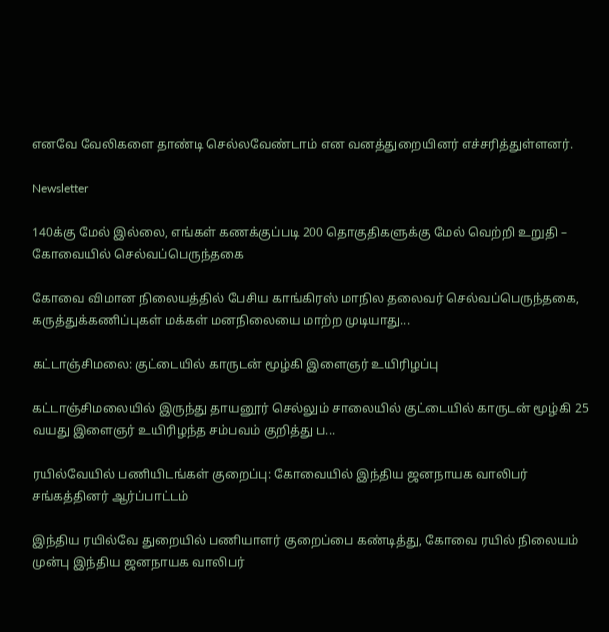எனவே வேலிகளை தாண்டி செல்லவேண்டாம் என வனத்துறையினர் எச்சரித்துள்ளனர்.

Newsletter

140க்கு மேல் இல்லை, எங்கள் கணக்குப்படி 200 தொகுதிகளுக்கு மேல் வெற்றி உறுதி – கோவையில் செல்வப்பெருந்தகை

கோவை விமான நிலையத்தில் பேசிய காங்கிரஸ் மாநில தலைவர் செல்வப்பெருந்தகை, கருத்துக்கணிப்புகள் மக்கள் மனநிலையை மாற்ற முடியாது...

கட்டாஞ்சிமலை: குட்டையில் காருடன் மூழ்கி இளைஞர் உயிரிழப்பு

கட்டாஞ்சிமலையில் இருந்து தாயனூர் செல்லும் சாலையில் குட்டையில் காருடன் மூழ்கி 25 வயது இளைஞர் உயிரிழந்த சம்பவம் குறித்து ப...

ரயில்வேயில் பணியிடங்கள் குறைப்பு: கோவையில் இந்திய ஜனநாயக வாலிபர் சங்கத்தினர் ஆர்ப்பாட்டம்

இந்திய ரயில்வே துறையில் பணியாளர் குறைப்பை கண்டித்து, கோவை ரயில் நிலையம் முன்பு இந்திய ஜனநாயக வாலிபர்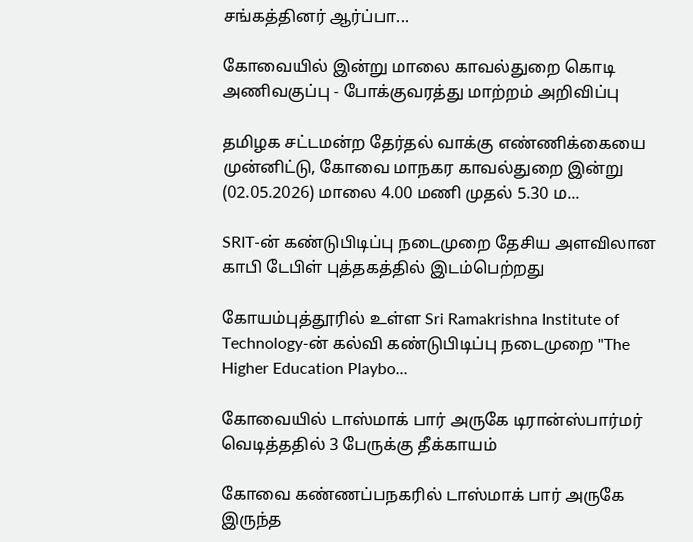சங்கத்தினர் ஆர்ப்பா...

கோவையில் இன்று மாலை காவல்துறை கொடி அணிவகுப்பு - போக்குவரத்து மாற்றம் அறிவிப்பு

தமிழக சட்டமன்ற தேர்தல் வாக்கு எண்ணிக்கையை முன்னிட்டு, கோவை மாநகர காவல்துறை இன்று (02.05.2026) மாலை 4.00 மணி முதல் 5.30 ம...

SRIT-ன் கண்டுபிடிப்பு நடைமுறை தேசிய அளவிலான காபி டேபிள் புத்தகத்தில் இடம்பெற்றது

கோயம்புத்தூரில் உள்ள Sri Ramakrishna Institute of Technology-ன் கல்வி கண்டுபிடிப்பு நடைமுறை "The Higher Education Playbo...

கோவையில் டாஸ்மாக் பார் அருகே டிரான்ஸ்பார்மர் வெடித்ததில் 3 பேருக்கு தீக்காயம்

கோவை கண்ணப்பநகரில் டாஸ்மாக் பார் அருகே இருந்த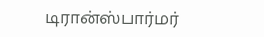டிரான்ஸ்பார்மர்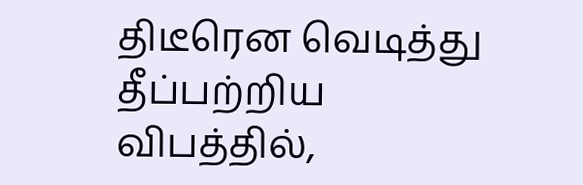திடீரென வெடித்து தீப்பற்றிய விபத்தில்,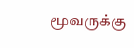மூவருக்கு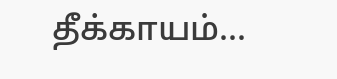தீக்காயம்...